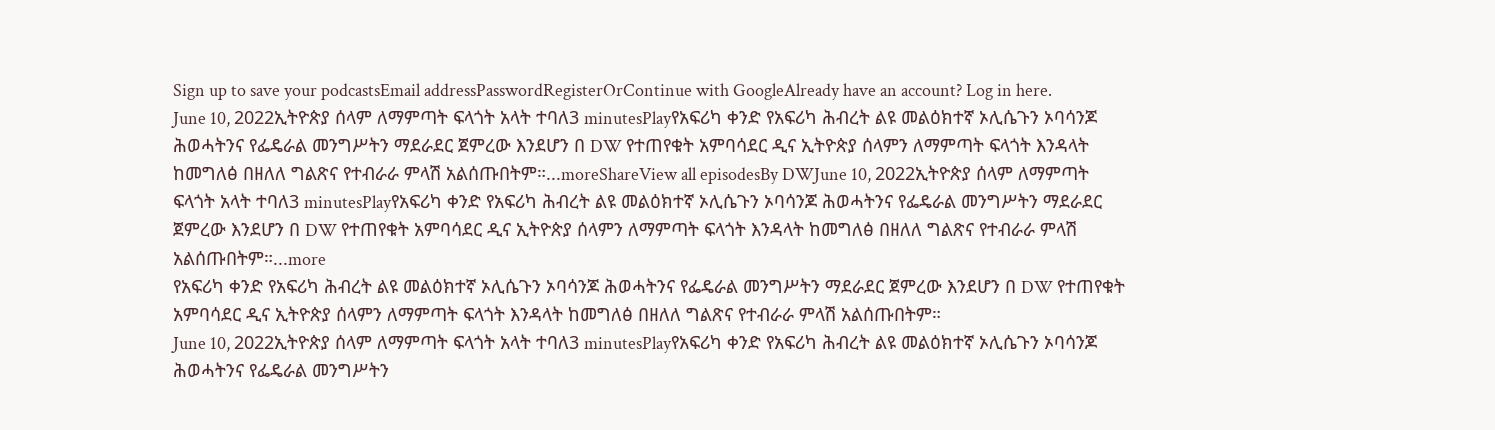Sign up to save your podcastsEmail addressPasswordRegisterOrContinue with GoogleAlready have an account? Log in here.
June 10, 2022ኢትዮጵያ ሰላም ለማምጣት ፍላጎት አላት ተባለ3 minutesPlayየአፍሪካ ቀንድ የአፍሪካ ሕብረት ልዩ መልዕክተኛ ኦሊሴጉን ኦባሳንጆ ሕወሓትንና የፌዴራል መንግሥትን ማደራደር ጀምረው እንደሆን በ DW የተጠየቁት አምባሳደር ዲና ኢትዮጵያ ሰላምን ለማምጣት ፍላጎት እንዳላት ከመግለፅ በዘለለ ግልጽና የተብራራ ምላሽ አልሰጡበትም።...moreShareView all episodesBy DWJune 10, 2022ኢትዮጵያ ሰላም ለማምጣት ፍላጎት አላት ተባለ3 minutesPlayየአፍሪካ ቀንድ የአፍሪካ ሕብረት ልዩ መልዕክተኛ ኦሊሴጉን ኦባሳንጆ ሕወሓትንና የፌዴራል መንግሥትን ማደራደር ጀምረው እንደሆን በ DW የተጠየቁት አምባሳደር ዲና ኢትዮጵያ ሰላምን ለማምጣት ፍላጎት እንዳላት ከመግለፅ በዘለለ ግልጽና የተብራራ ምላሽ አልሰጡበትም።...more
የአፍሪካ ቀንድ የአፍሪካ ሕብረት ልዩ መልዕክተኛ ኦሊሴጉን ኦባሳንጆ ሕወሓትንና የፌዴራል መንግሥትን ማደራደር ጀምረው እንደሆን በ DW የተጠየቁት አምባሳደር ዲና ኢትዮጵያ ሰላምን ለማምጣት ፍላጎት እንዳላት ከመግለፅ በዘለለ ግልጽና የተብራራ ምላሽ አልሰጡበትም።
June 10, 2022ኢትዮጵያ ሰላም ለማምጣት ፍላጎት አላት ተባለ3 minutesPlayየአፍሪካ ቀንድ የአፍሪካ ሕብረት ልዩ መልዕክተኛ ኦሊሴጉን ኦባሳንጆ ሕወሓትንና የፌዴራል መንግሥትን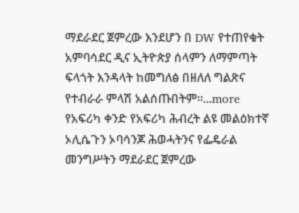ማደራደር ጀምረው እንደሆን በ DW የተጠየቁት አምባሳደር ዲና ኢትዮጵያ ሰላምን ለማምጣት ፍላጎት እንዳላት ከመግለፅ በዘለለ ግልጽና የተብራራ ምላሽ አልሰጡበትም።...more
የአፍሪካ ቀንድ የአፍሪካ ሕብረት ልዩ መልዕክተኛ ኦሊሴጉን ኦባሳንጆ ሕወሓትንና የፌዴራል መንግሥትን ማደራደር ጀምረው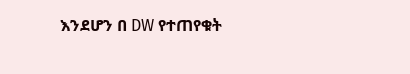እንደሆን በ DW የተጠየቁት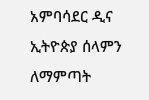አምባሳደር ዲና ኢትዮጵያ ሰላምን ለማምጣት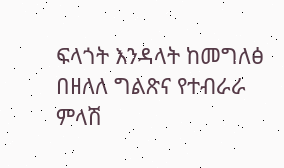ፍላጎት እንዳላት ከመግለፅ በዘለለ ግልጽና የተብራራ ምላሽ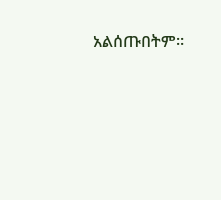አልሰጡበትም።